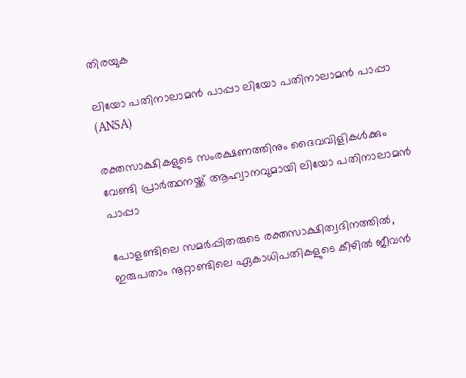തിരയുക

ലിയോ പതിനാലാമൻ പാപ്പാ ലിയോ പതിനാലാമൻ പാപ്പാ  (ANSA)

രക്തസാക്ഷികളുടെ സംരക്ഷണത്തിനും ദൈവവിളികൾക്കും വേണ്ടി പ്രാർത്ഥനയ്ക്ക് ആഹ്വാനവുമായി ലിയോ പതിനാലാമൻ പാപ്പാ

പോളണ്ടിലെ സമർപ്പിതരുടെ രക്തസാക്ഷിത്വദിനത്തിൽ, ഇരുപതാം നൂറ്റാണ്ടിലെ ഏകാധിപതികളുടെ കീഴിൽ ജീവൻ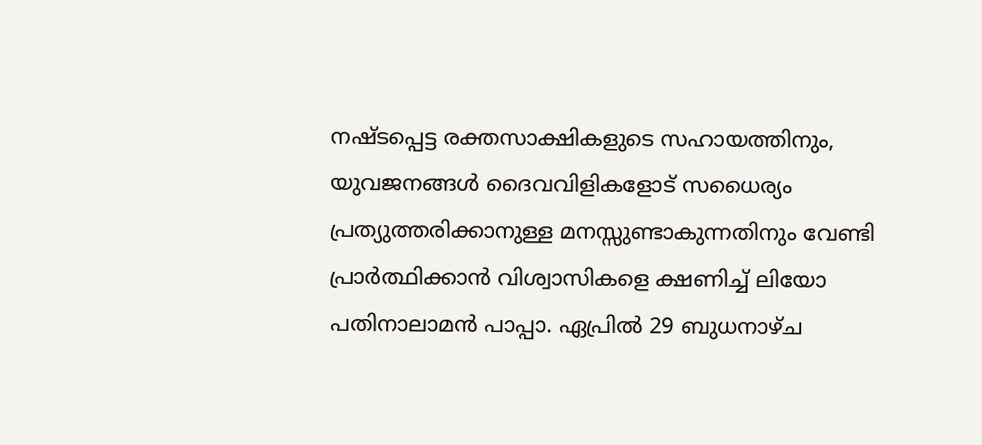നഷ്ടപ്പെട്ട രക്തസാക്ഷികളുടെ സഹായത്തിനും, യുവജനങ്ങൾ ദൈവവിളികളോട് സധൈര്യം പ്രത്യുത്തരിക്കാനുള്ള മനസ്സുണ്ടാകുന്നതിനും വേണ്ടി പ്രാർത്ഥിക്കാൻ വിശ്വാസികളെ ക്ഷണിച്ച് ലിയോ പതിനാലാമൻ പാപ്പാ. ഏപ്രിൽ 29 ബുധനാഴ്ച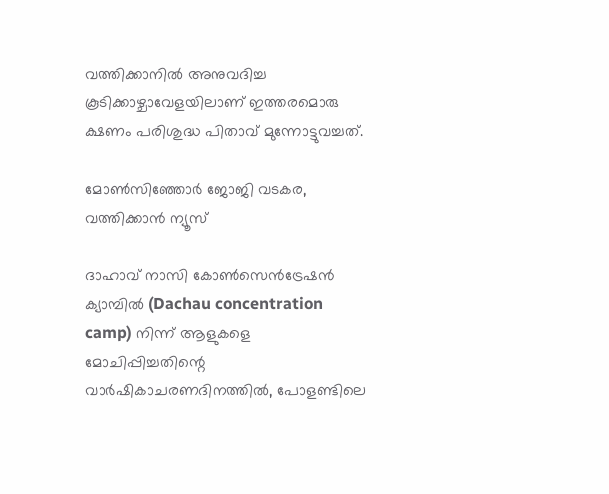വത്തിക്കാനിൽ അനുവദിച്ച കൂടിക്കാഴ്ചാവേളയിലാണ് ഇത്തരമൊരു ക്ഷണം പരിശുദ്ധ പിതാവ് മുന്നോട്ടുവച്ചത്.

മോൺസിഞ്ഞോർ ജോജി വടകര, വത്തിക്കാന്‍ ന്യൂസ്

ദാഹാവ് നാസി കോൺസെൻട്രേഷൻ ക്യാമ്പിൽ (Dachau concentration camp) നിന്ന് ആളുകളെ മോചിപ്പിച്ചതിന്റെ വാർഷികാചരണദിനത്തിൽ, പോളണ്ടിലെ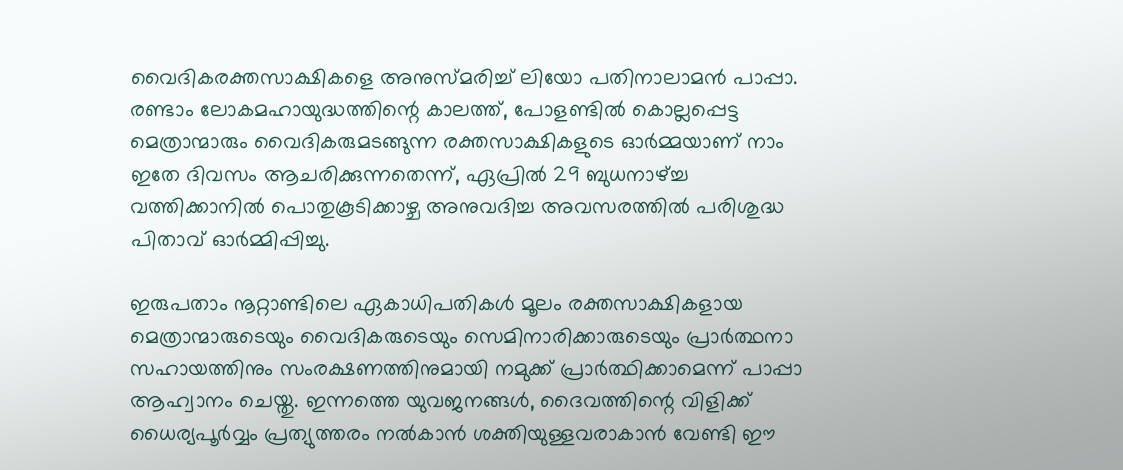വൈദികരക്തസാക്ഷികളെ അനുസ്മരിച്ച് ലിയോ പതിനാലാമൻ പാപ്പാ. രണ്ടാം ലോകമഹായുദ്ധത്തിന്റെ കാലത്ത്, പോളണ്ടിൽ കൊല്ലപ്പെട്ട മെത്രാന്മാരും വൈദികരുമടങ്ങുന്ന രക്തസാക്ഷികളുടെ ഓർമ്മയാണ് നാം ഇതേ ദിവസം ആചരിക്കുന്നതെന്ന്, ഏപ്രിൽ 29 ബുധനാഴ്ച്ച വത്തിക്കാനിൽ പൊതുകൂടിക്കാഴ്ച അനുവദിച്ച അവസരത്തിൽ പരിശുദ്ധ പിതാവ് ഓർമ്മിപ്പിച്ചു.

ഇരുപതാം നൂറ്റാണ്ടിലെ ഏകാധിപതികൾ മൂലം രക്തസാക്ഷികളായ മെത്രാന്മാരുടെയും വൈദികരുടെയും സെമിനാരിക്കാരുടെയും പ്രാർത്ഥനാ സഹായത്തിനും സംരക്ഷണത്തിനുമായി നമുക്ക് പ്രാർത്ഥിക്കാമെന്ന് പാപ്പാ ആഹ്വാനം ചെയ്തു. ഇന്നത്തെ യുവജനങ്ങൾ, ദൈവത്തിന്റെ വിളിക്ക് ധൈര്യപൂർവ്വം പ്രത്യുത്തരം നൽകാൻ ശക്തിയുള്ളവരാകാൻ വേണ്ടി ഈ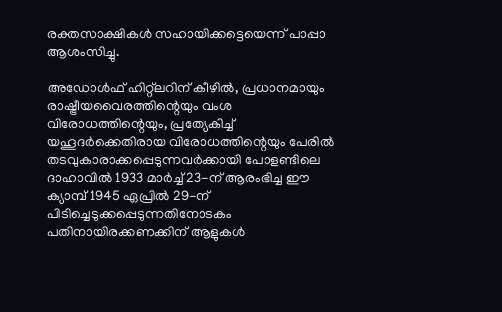രക്തസാക്ഷികൾ സഹായിക്കട്ടെയെന്ന് പാപ്പാ ആശംസിച്ചു.

അഡോൾഫ് ഹിറ്റ്ലറിന് കീഴിൽ, പ്രധാനമായും രാഷ്ട്രീയവൈരത്തിന്റെയും വംശ വിരോധത്തിന്റെയും, പ്രത്യേകിച്ച് യഹൂദർക്കെതിരായ വിരോധത്തിന്റെയും പേരിൽ തടവുകാരാക്കപ്പെടുന്നവർക്കായി പോളണ്ടിലെ ദാഹാവിൽ 1933 മാർച്ച് 23-ന് ആരംഭിച്ച ഈ ക്യാമ്പ് 1945 ഏപ്രിൽ 29-ന് പിടിച്ചെടുക്കപ്പെടുന്നതിനോടകം പതിനായിരക്കണക്കിന് ആളുകൾ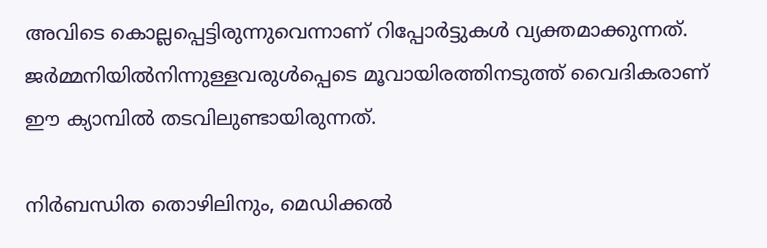അവിടെ കൊല്ലപ്പെട്ടിരുന്നുവെന്നാണ് റിപ്പോർട്ടുകൾ വ്യക്തമാക്കുന്നത്. ജർമ്മനിയിൽനിന്നുള്ളവരുൾപ്പെടെ മൂവായിരത്തിനടുത്ത് വൈദികരാണ് ഈ ക്യാമ്പിൽ തടവിലുണ്ടായിരുന്നത്.

നിർബന്ധിത തൊഴിലിനും, മെഡിക്കൽ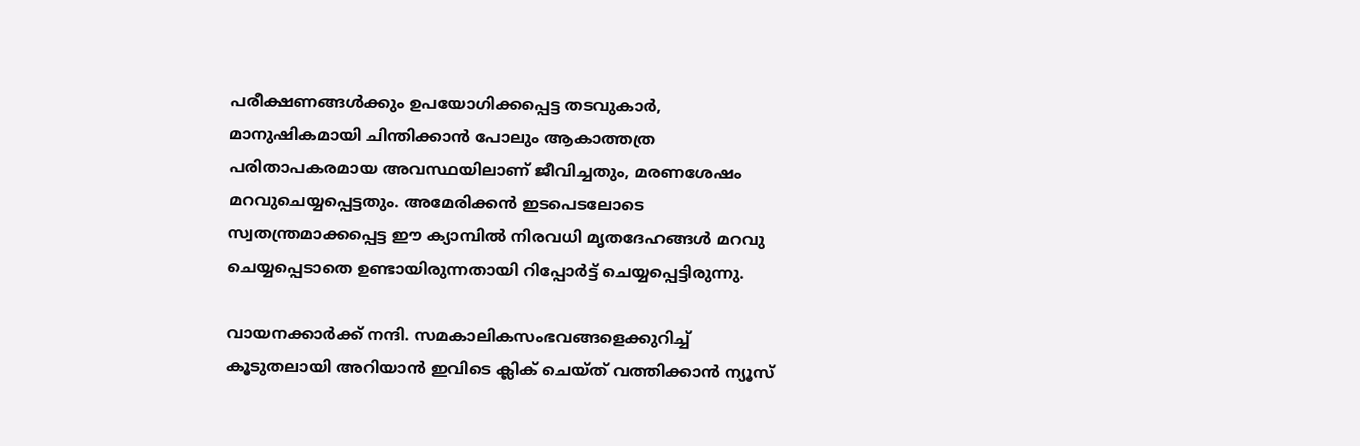പരീക്ഷണങ്ങൾക്കും ഉപയോഗിക്കപ്പെട്ട തടവുകാർ, മാനുഷികമായി ചിന്തിക്കാൻ പോലും ആകാത്തത്ര പരിതാപകരമായ അവസ്ഥയിലാണ് ജീവിച്ചതും, മരണശേഷം മറവുചെയ്യപ്പെട്ടതും. അമേരിക്കൻ ഇടപെടലോടെ സ്വതന്ത്രമാക്കപ്പെട്ട ഈ ക്യാമ്പിൽ നിരവധി മൃതദേഹങ്ങൾ മറവു ചെയ്യപ്പെടാതെ ഉണ്ടായിരുന്നതായി റിപ്പോർട്ട് ചെയ്യപ്പെട്ടിരുന്നു.

വായനക്കാർക്ക് നന്ദി. സമകാലികസംഭവങ്ങളെക്കുറിച്ച് കൂടുതലായി അറിയാൻ ഇവിടെ ക്ലിക് ചെയ്‌ത്‌ വത്തിക്കാൻ ന്യൂസ്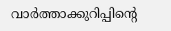വാർത്താക്കുറിപ്പിന്റെ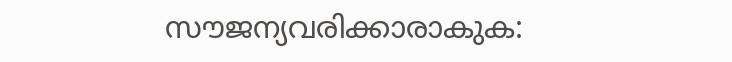സൗജന്യവരിക്കാരാകുക: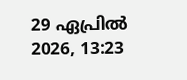29 ഏപ്രിൽ 2026, 13:23